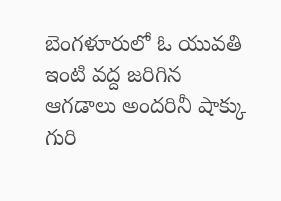బెంగళూరులో ఓ యువతి ఇంటి వద్ద జరిగిన ఆగడాలు అందరినీ షాక్కు గురి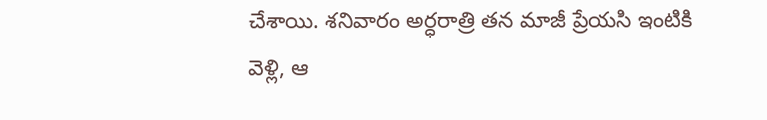చేశాయి. శనివారం అర్ధరాత్రి తన మాజీ ప్రేయసి ఇంటికి వెళ్లి, ఆ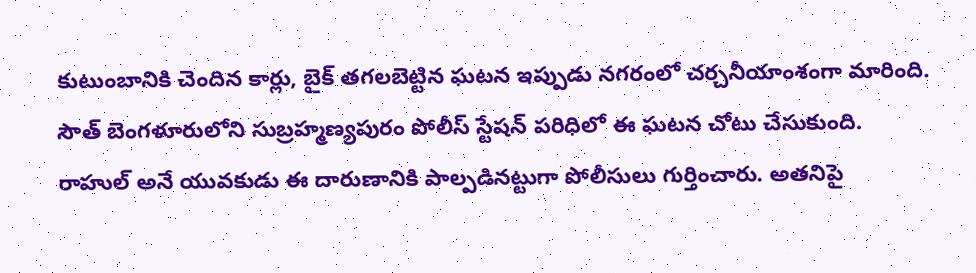కుటుంబానికి చెందిన కార్లు, బైక్ తగలబెట్టిన ఘటన ఇప్పుడు నగరంలో చర్చనీయాంశంగా మారింది. సౌత్ బెంగళూరులోని సుబ్రహ్మణ్యపురం పోలీస్ స్టేషన్ పరిధిలో ఈ ఘటన చోటు చేసుకుంది.
రాహుల్ అనే యువకుడు ఈ దారుణానికి పాల్పడినట్టుగా పోలీసులు గుర్తించారు. అతనిపై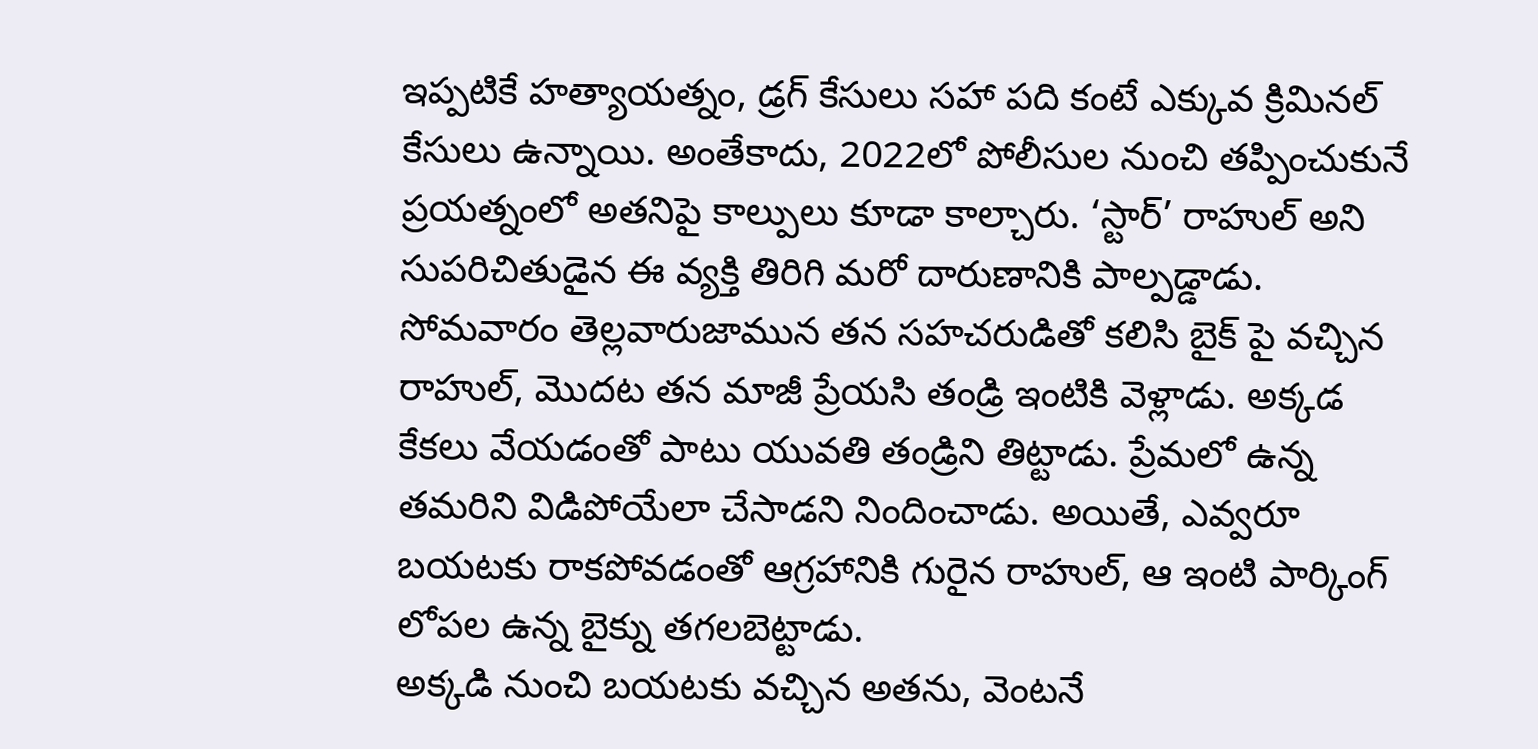ఇప్పటికే హత్యాయత్నం, డ్రగ్ కేసులు సహా పది కంటే ఎక్కువ క్రిమినల్ కేసులు ఉన్నాయి. అంతేకాదు, 2022లో పోలీసుల నుంచి తప్పించుకునే ప్రయత్నంలో అతనిపై కాల్పులు కూడా కాల్చారు. ‘స్టార్’ రాహుల్ అని సుపరిచితుడైన ఈ వ్యక్తి తిరిగి మరో దారుణానికి పాల్పడ్డాడు.
సోమవారం తెల్లవారుజామున తన సహచరుడితో కలిసి బైక్ పై వచ్చిన రాహుల్, మొదట తన మాజీ ప్రేయసి తండ్రి ఇంటికి వెళ్లాడు. అక్కడ కేకలు వేయడంతో పాటు యువతి తండ్రిని తిట్టాడు. ప్రేమలో ఉన్న తమరిని విడిపోయేలా చేసాడని నిందించాడు. అయితే, ఎవ్వరూ బయటకు రాకపోవడంతో ఆగ్రహానికి గురైన రాహుల్, ఆ ఇంటి పార్కింగ్ లోపల ఉన్న బైక్ను తగలబెట్టాడు.
అక్కడి నుంచి బయటకు వచ్చిన అతను, వెంటనే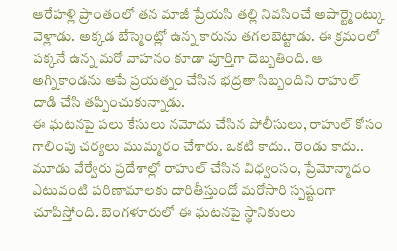ఆరేహళ్లి ప్రాంతంలో తన మాజీ ప్రేయసి తల్లి నివసించే అపార్ట్మెంట్కు వెళ్లాడు. అక్కడ బేస్మెంట్లో ఉన్న కారును తగలబెట్టాడు. ఈ క్రమంలో పక్కనే ఉన్న మరో వాహనం కూడా పూర్తిగా దెబ్బతింది. ఆ అగ్నికాండను ఆపే ప్రయత్నం చేసిన భద్రతా సిబ్బందిని రాహుల్ దాడి చేసి తప్పించుకున్నాడు.
ఈ ఘటనపై పలు కేసులు నమోదు చేసిన పోలీసులు, రాహుల్ కోసం గాలింపు చర్యలు ముమ్మరం చేశారు. ఒకటి కాదు.. రెండు కాదు.. మూడు వేర్వేరు ప్రదేశాల్లో రాహుల్ చేసిన విధ్వంసం, ప్రేమోన్మాదం ఎటువంటి పరిణామాలకు దారితీస్తుందో మరోసారి స్పష్టంగా చూపిస్తోంది. బెంగళూరులో ఈ ఘటనపై స్థానికులు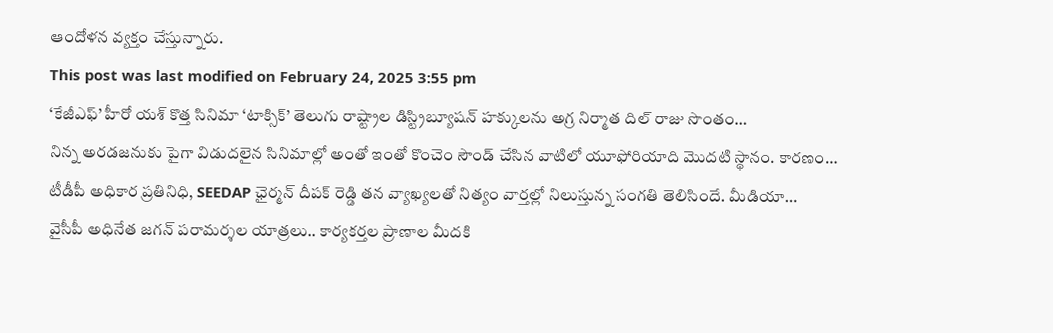ఆందోళన వ్యక్తం చేస్తున్నారు.
This post was last modified on February 24, 2025 3:55 pm
‘కేజీఎఫ్’ హీరో యశ్ కొత్త సినిమా ‘టాక్సిక్’ తెలుగు రాష్ట్రాల డిస్ట్రిబ్యూషన్ హక్కులను అగ్ర నిర్మాత దిల్ రాజు సొంతం…
నిన్న అరడజనుకు పైగా విడుదలైన సినిమాల్లో అంతో ఇంతో కొంచెం సౌండ్ చేసిన వాటిలో యూఫోరియాది మొదటి స్థానం. కారణం…
టీడీపీ అధికార ప్రతినిధి, SEEDAP ఛైర్మన్ దీపక్ రెడ్డి తన వ్యాఖ్యలతో నిత్యం వార్తల్లో నిలుస్తున్న సంగతి తెలిసిందే. మీడియా…
వైసీపీ అధినేత జగన్ పరామర్శల యాత్రలు.. కార్యకర్తల ప్రాణాల మీదకి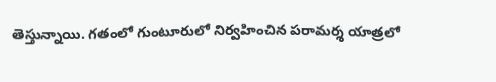తెస్తున్నాయి. గతంలో గుంటూరులో నిర్వహించిన పరామర్శ యాత్రలో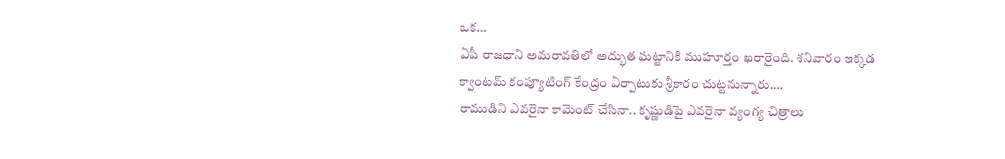ఒక…
ఏపీ రాజధాని అమరావతిలో అద్భుత ఘట్టానికి ముహూర్తం ఖరారైంది. శనివారం ఇక్కడ క్వాంటమ్ కంప్యూటింగ్ కేంద్రం ఏర్పాటుకు శ్రీకారం చుట్టనున్నారు.…
రాముడిని ఎవరైనా కామెంట్ చేసినా.. కృష్ణుడిపై ఎవరైనా వ్యంగ్య చిత్రాలు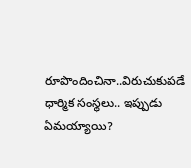రూపొందించినా..విరుచుకుపడే ధార్మిక సంస్థలు.. ఇప్పుడు ఏమయ్యాయి?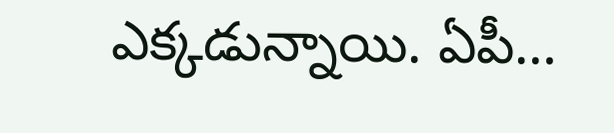ఎక్కడున్నాయి. ఏపీ…